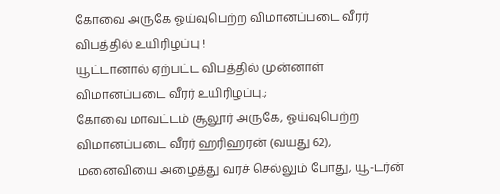கோவை அருகே ஓய்வுபெற்ற விமானப்படை வீரர் விபத்தில் உயிரிழப்பு !
யூட்டானால் ஏற்பட்ட விபத்தில் முன்னாள் விமானப்படை வீரர் உயிரிழப்பு.;
கோவை மாவட்டம் சூலூர் அருகே, ஓய்வுபெற்ற விமானப்படை வீரர் ஹரிஹரன் (வயது 62), மனைவியை அழைத்து வரச் செல்லும் போது, யூ-டர்ன்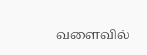வளைவில்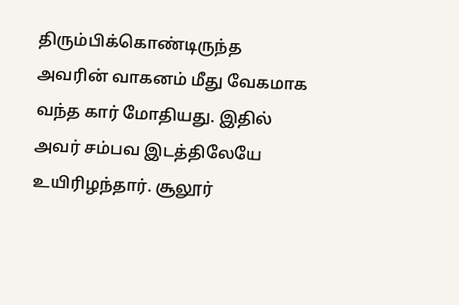திரும்பிக்கொண்டிருந்த அவரின் வாகனம் மீது வேகமாக வந்த கார் மோதியது. இதில் அவர் சம்பவ இடத்திலேயே உயிரிழந்தார். சூலூர்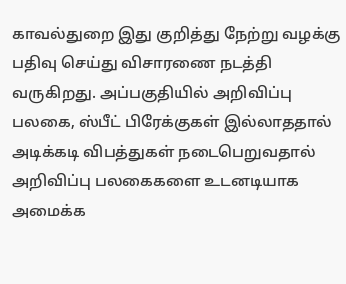காவல்துறை இது குறித்து நேற்று வழக்கு பதிவு செய்து விசாரணை நடத்தி வருகிறது. அப்பகுதியில் அறிவிப்பு பலகை, ஸ்பீட் பிரேக்குகள் இல்லாததால் அடிக்கடி விபத்துகள் நடைபெறுவதால் அறிவிப்பு பலகைகளை உடனடியாக அமைக்க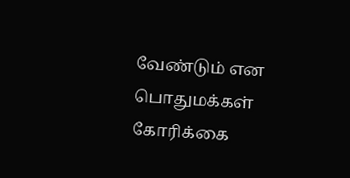வேண்டும் என பொதுமக்கள் கோரிக்கை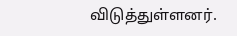விடுத்துள்ளனர்.